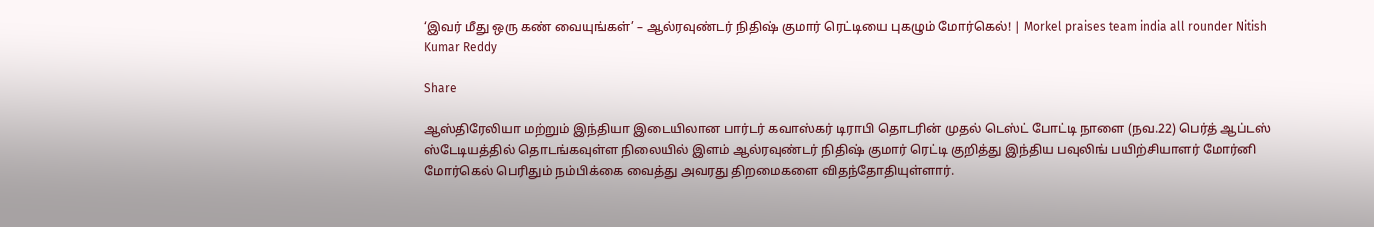‘இவர் மீது ஒரு கண் வையுங்கள்’ – ஆல்ரவுண்டர் நிதிஷ் குமார் ரெட்டியை புகழும் மோர்கெல்! | Morkel praises team india all rounder Nitish Kumar Reddy

Share

ஆஸ்திரேலியா மற்றும் இந்தியா இடையிலான பார்டர் கவாஸ்கர் டிராபி தொடரின் முதல் டெஸ்ட் போட்டி நாளை (நவ.22) பெர்த் ஆப்டஸ் ஸ்டேடியத்தில் தொடங்கவுள்ள நிலையில் இளம் ஆல்ரவுண்டர் நிதிஷ் குமார் ரெட்டி குறித்து இந்திய பவுலிங் பயிற்சியாளர் மோர்னி மோர்கெல் பெரிதும் நம்பிக்கை வைத்து அவரது திறமைகளை விதந்தோதியுள்ளார்.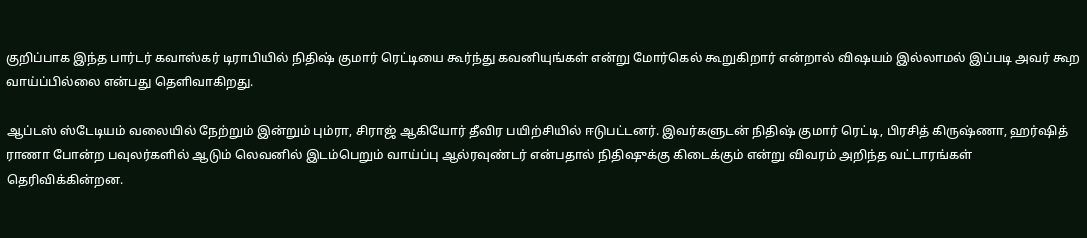குறிப்பாக இந்த பார்டர் கவாஸ்கர் டிராபியில் நிதிஷ் குமார் ரெட்டியை கூர்ந்து கவனியுங்கள் என்று மோர்கெல் கூறுகிறார் என்றால் விஷயம் இல்லாமல் இப்படி அவர் கூற வாய்ப்பில்லை என்பது தெளிவாகிறது.

ஆப்டஸ் ஸ்டேடியம் வலையில் நேற்றும் இன்றும் பும்ரா, சிராஜ் ஆகியோர் தீவிர பயிற்சியில் ஈடுபட்டனர். இவர்களுடன் நிதிஷ் குமார் ரெட்டி, பிரசித் கிருஷ்ணா, ஹர்ஷித் ராணா போன்ற பவுலர்களில் ஆடும் லெவனில் இடம்பெறும் வாய்ப்பு ஆல்ரவுண்டர் என்பதால் நிதிஷுக்கு கிடைக்கும் என்று விவரம் அறிந்த வட்டாரங்கள் தெரிவிக்கின்றன.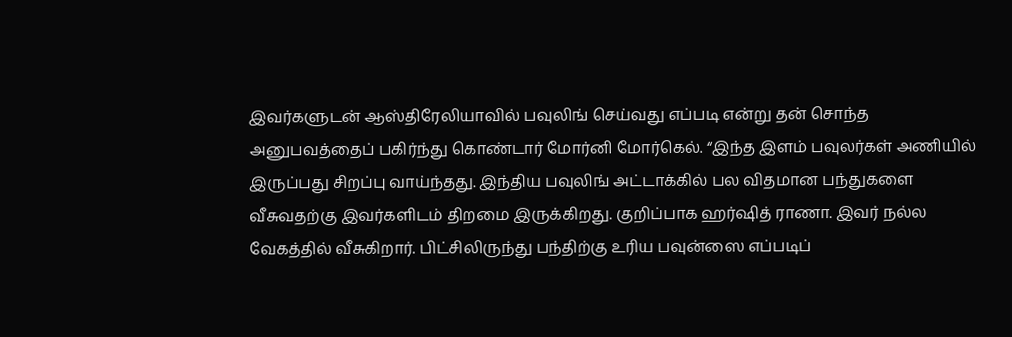இவர்களுடன் ஆஸ்திரேலியாவில் பவுலிங் செய்வது எப்படி என்று தன் சொந்த அனுபவத்தைப் பகிர்ந்து கொண்டார் மோர்னி மோர்கெல். “இந்த இளம் பவுலர்கள் அணியில் இருப்பது சிறப்பு வாய்ந்தது. இந்திய பவுலிங் அட்டாக்கில் பல விதமான பந்துகளை வீசுவதற்கு இவர்களிடம் திறமை இருக்கிறது. குறிப்பாக ஹர்ஷித் ராணா. இவர் நல்ல வேகத்தில் வீசுகிறார். பிட்சிலிருந்து பந்திற்கு உரிய பவுன்ஸை எப்படிப்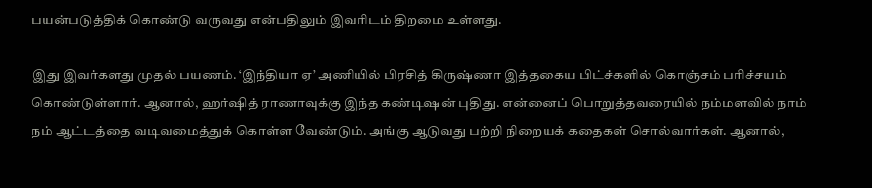பயன்படுத்திக் கொண்டு வருவது என்பதிலும் இவரிடம் திறமை உள்ளது.

இது இவர்களது முதல் பயணம். ‘இந்தியா ஏ’ அணியில் பிரசித் கிருஷ்ணா இத்தகைய பிட்ச்களில் கொஞ்சம் பரிச்சயம் கொண்டுள்ளார். ஆனால், ஹர்ஷித் ராணாவுக்கு இந்த கண்டிஷன் புதிது. என்னைப் பொறுத்தவரையில் நம்மளவில் நாம் நம் ஆட்டத்தை வடிவமைத்துக் கொள்ள வேண்டும். அங்கு ஆடுவது பற்றி நிறையக் கதைகள் சொல்வார்கள். ஆனால்,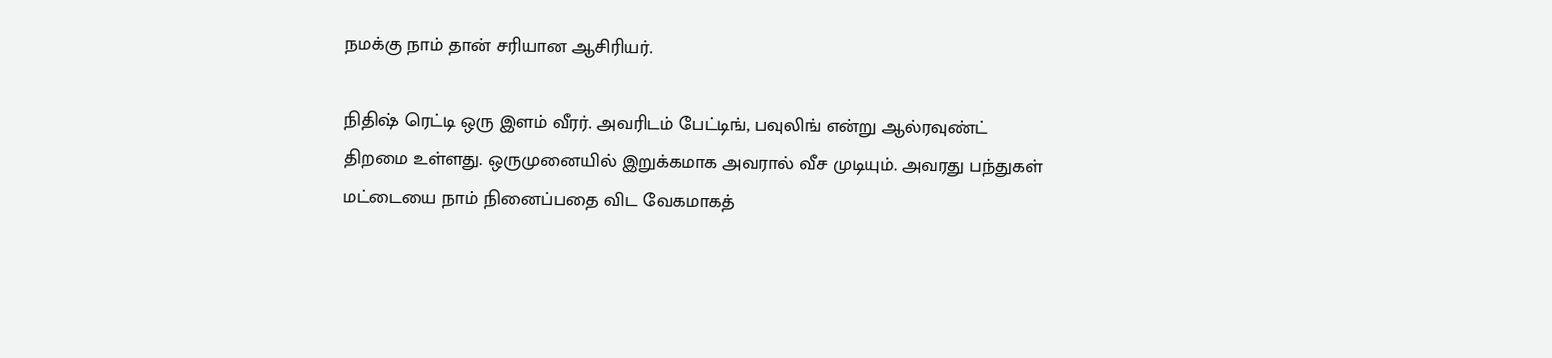நமக்கு நாம் தான் சரியான ஆசிரியர்.

நிதிஷ் ரெட்டி ஒரு இளம் வீரர். அவரிடம் பேட்டிங், பவுலிங் என்று ஆல்ரவுண்ட் திறமை உள்ளது. ஒருமுனையில் இறுக்கமாக அவரால் வீச முடியும். அவரது பந்துகள் மட்டையை நாம் நினைப்பதை விட வேகமாகத்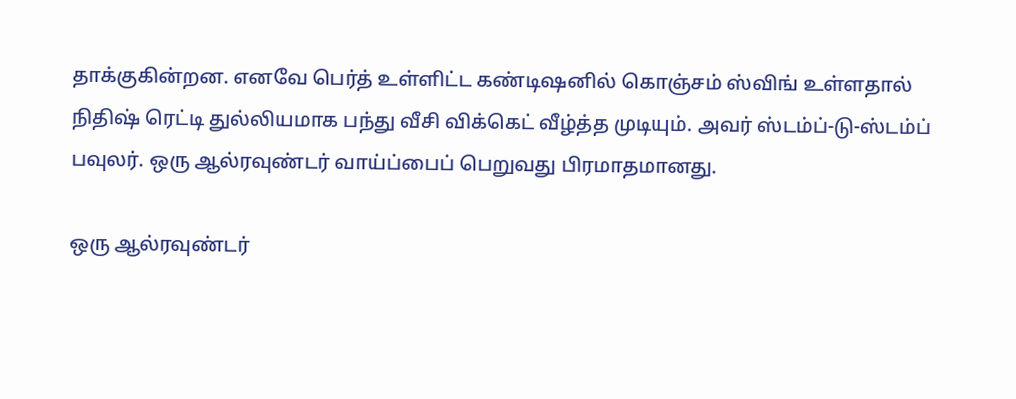தாக்குகின்றன. எனவே பெர்த் உள்ளிட்ட கண்டிஷனில் கொஞ்சம் ஸ்விங் உள்ளதால் நிதிஷ் ரெட்டி துல்லியமாக பந்து வீசி விக்கெட் வீழ்த்த முடியும். அவர் ஸ்டம்ப்-டு-ஸ்டம்ப் பவுலர். ஒரு ஆல்ரவுண்டர் வாய்ப்பைப் பெறுவது பிரமாதமானது.

ஒரு ஆல்ரவுண்டர்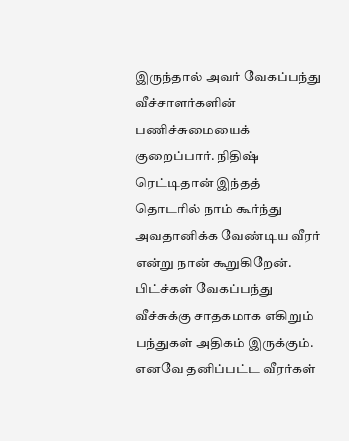இருந்தால் அவர் வேகப்பந்து வீச்சாளர்களின் பணிச்சுமையைக் குறைப்பார். நிதிஷ் ரெட்டிதான் இந்தத் தொடரில் நாம் கூர்ந்து அவதானிக்க வேண்டிய வீரர் என்று நான் கூறுகிறேன். பிட்ச்கள் வேகப்பந்து வீச்சுக்கு சாதகமாக எகிறும் பந்துகள் அதிகம் இருக்கும். எனவே தனிப்பட்ட வீரர்கள்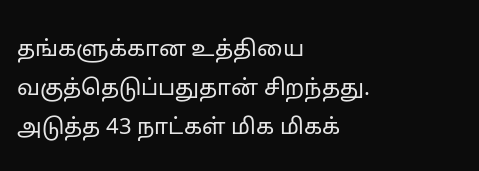தங்களுக்கான உத்தியை வகுத்தெடுப்பதுதான் சிறந்தது. அடுத்த 43 நாட்கள் மிக மிகக்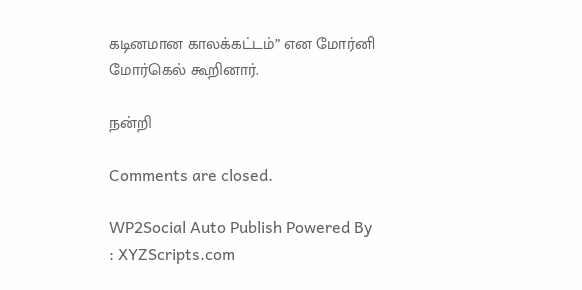கடினமான காலக்கட்டம்” என மோர்னி மோர்கெல் கூறினார்.

நன்றி

Comments are closed.

WP2Social Auto Publish Powered By : XYZScripts.com